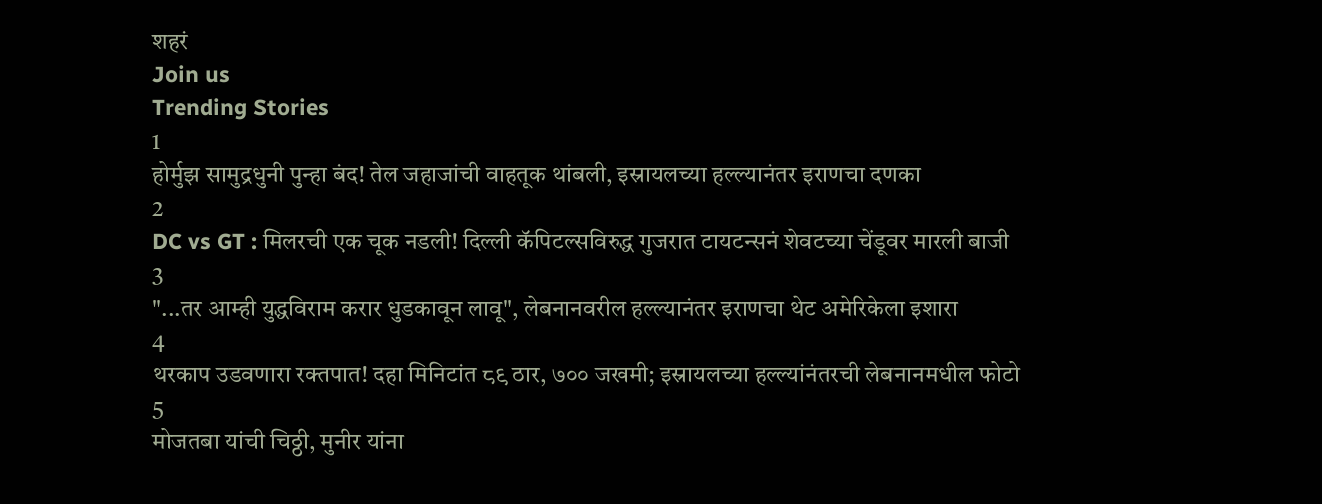शहरं
Join us
Trending Stories
1
होर्मुझ सामुद्रधुनी पुन्हा बंद! तेल जहाजांची वाहतूक थांबली, इस्रायलच्या हल्ल्यानंतर इराणचा दणका
2
DC vs GT : मिलरची एक चूक नडली! दिल्ली कॅपिटल्सविरुद्ध गुजरात टायटन्सनं शेवटच्या चेंडूवर मारली बाजी
3
"...तर आम्ही युद्धविराम करार धुडकावून लावू", लेबनानवरील हल्ल्यानंतर इराणचा थेट अमेरिकेला इशारा
4
थरकाप उडवणारा रक्तपात! दहा मिनिटांत ८९ ठार, ७०० जखमी; इस्रायलच्या हल्ल्यांनंतरची लेबनानमधील फोटो
5
मोजतबा यांची चिठ्ठी, मुनीर यांना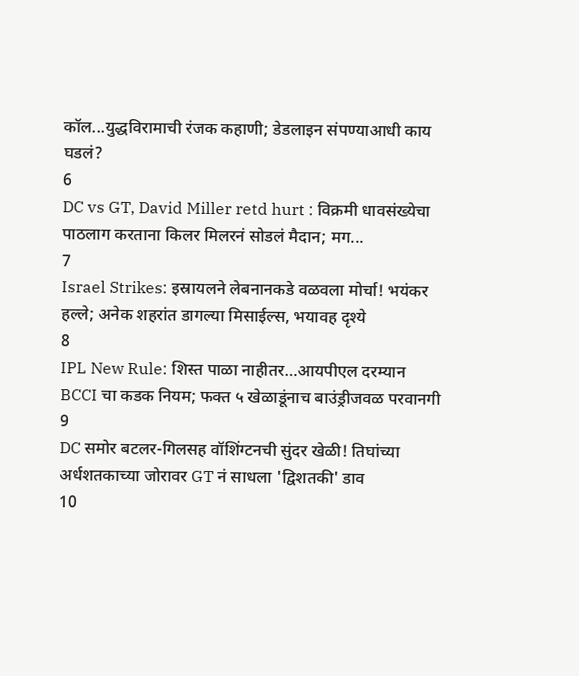कॉल...युद्धविरामाची रंजक कहाणी; डेडलाइन संपण्याआधी काय घडलं?
6
DC vs GT, David Miller retd hurt : विक्रमी धावसंख्येचा पाठलाग करताना किलर मिलरनं सोडलं मैदान; मग...
7
Israel Strikes: इस्रायलने लेबनानकडे वळवला मोर्चा! भयंकर हल्ले; अनेक शहरांत डागल्या मिसाईल्स, भयावह दृश्ये
8
IPL New Rule: शिस्त पाळा नाहीतर…आयपीएल दरम्यान BCCI चा कडक नियम; फक्त ५ खेळाडूंनाच बाउंड्रीजवळ परवानगी
9
DC समोर बटलर-गिलसह वॉशिंग्टनची सुंदर खेळी! तिघांच्या अर्धशतकाच्या जोरावर GT नं साधला 'द्विशतकी' डाव
10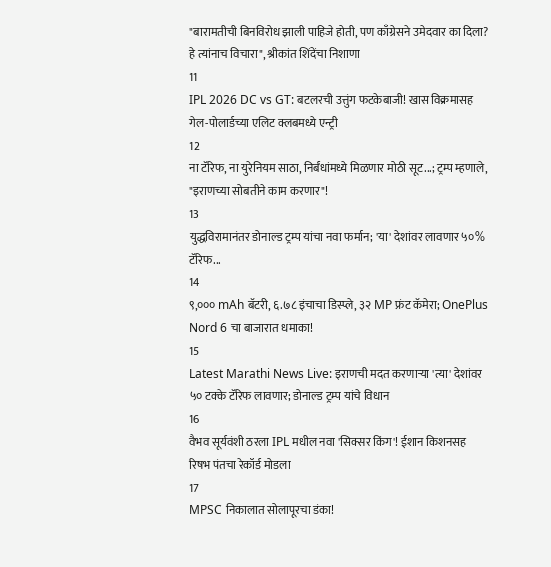"बारामतीची बिनविरोध झाली पाहिजे होती, पण काँग्रेसने उमेदवार का दिला? हे त्यांनाच विचारा", श्रीकांत शिंदेंचा निशाणा
11
IPL 2026 DC vs GT: बटलरची उत्तुंग फटकेबाजी! खास विक्रमासह गेल-पोलार्डच्या एलिट क्लबमध्ये एन्ट्री
12
ना टॅरिफ, ना युरेनियम साठा, निर्बंधांमध्ये मिळणार मोठी सूट...; ट्रम्प म्हणाले, "इराणच्या सोबतीने काम करणार"!
13
युद्धविरामानंतर डोनाल्ड ट्रम्प यांचा नवा फर्मान; 'या' देशांवर लावणार ५०% टॅरिफ...
14
९,००० mAh बॅटरी, ६.७८ इंचाचा डिस्प्ले, ३२ MP फ्रंट कॅमेरा; OnePlus Nord 6 चा बाजारात धमाका!
15
Latest Marathi News Live: इराणची मदत करणाऱ्या 'त्या' देशांवर ५० टक्के टॅरिफ लावणार; डोनाल्ड ट्रम्प यांचे विधान
16
वैभव सूर्यवंशी ठरला IPL मधील नवा 'सिक्सर किंग'! ईशान किशनसह रिषभ पंतचा रेकॉर्ड मोडला
17
MPSC निकालात सोलापूरचा डंका!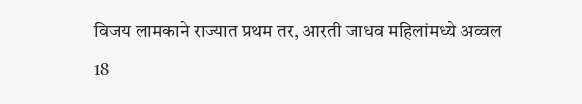विजय लामकाने राज्यात प्रथम तर, आरती जाधव महिलांमध्ये अव्वल
18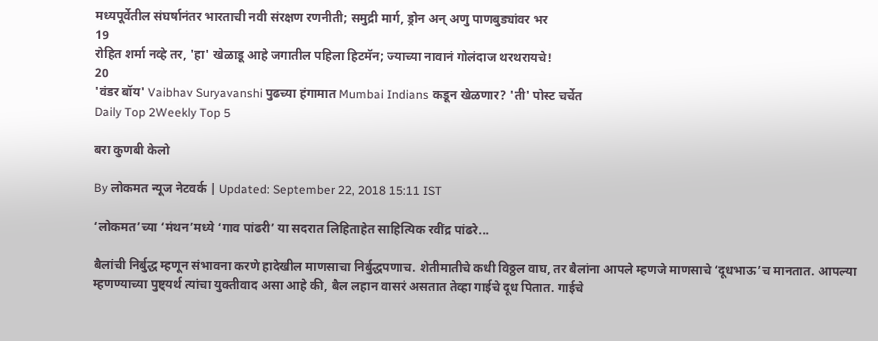मध्यपूर्वेतील संघर्षानंतर भारताची नवी संरक्षण रणनीती; समुद्री मार्ग, ड्रोन अन् अणु पाणबुड्यांवर भर
19
रोहित शर्मा नव्हे तर, 'हा' खेळाडू आहे जगातील पहिला हिटमॅन; ज्याच्या नावानं गोलंदाज थरथरायचे!
20
'वंडर बॉय' Vaibhav Suryavanshi पुढच्या हंगामात Mumbai Indians कडून खेळणार? 'ती' पोस्ट चर्चेत
Daily Top 2Weekly Top 5

बरा कुणबी केलो

By लोकमत न्यूज नेटवर्क | Updated: September 22, 2018 15:11 IST

‘लोकमत’च्या ‘मंथन’मध्ये ‘गाव पांढरी’ या सदरात लिहिताहेत साहित्यिक रवींद्र पांढरे...

बैलांची निर्बुद्ध म्हणून संभावना करणे हादेखील माणसाचा निर्बुद्धपणाच. शेतीमातीचे कधी विठ्ठल वाघ, तर बैलांना आपले म्हणजे माणसाचे ‘दूधभाऊ’च मानतात. आपल्या म्हणण्याच्या पुष्ट्यर्थ त्यांचा युक्तीवाद असा आहे की, बैल लहान वासरं असतात तेव्हा गाईचे दूध पितात. गाईचे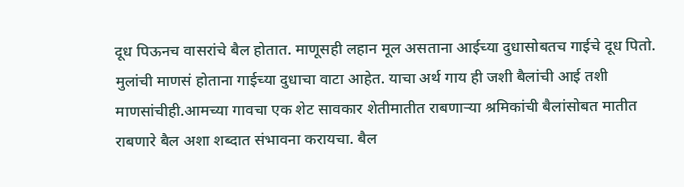दूध पिऊनच वासरांचे बैल होतात. माणूसही लहान मूल असताना आईच्या दुधासोबतच गाईचे दूध पितो. मुलांची माणसं होताना गाईच्या दुधाचा वाटा आहेत. याचा अर्थ गाय ही जशी बैलांची आई तशी माणसांचीही.आमच्या गावचा एक शेट सावकार शेतीमातीत राबणाऱ्या श्रमिकांची बैलांसोबत मातीत राबणारे बैल अशा शब्दात संभावना करायचा. बैल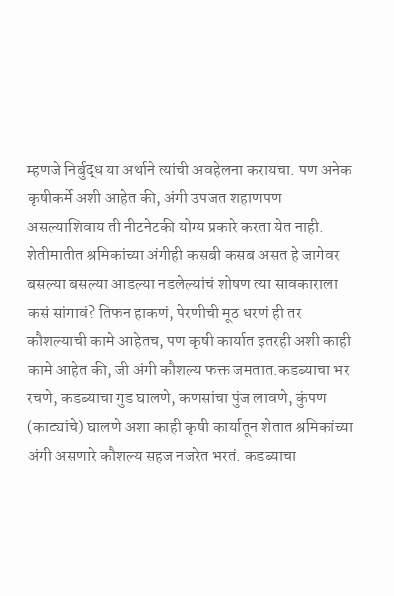म्हणजे निर्बुद्ध या अर्थाने त्यांची अवहेलना करायचा. पण अनेक कृषीकर्मे अशी आहेत की, अंगी उपजत शहाणपण असल्याशिवाय ती नीटनेटकी योग्य प्रकारे करता येत नाही. शेतीमातीत श्रमिकांच्या अंगीही कसबी कसब असत हे जागेवर बसल्या बसल्या आडल्या नडलेल्यांचं शोषण त्या सावकाराला कसं सांगावं? तिफन हाकणं, पेरणीची मूठ धरणं ही तर कौशल्याची कामे आहेतच, पण कृषी कार्यात इतरही अशी काही कामे आहेत की, जी अंगी कौशल्य फक्त जमतात.कडब्याचा भर रचणे, कडब्याचा गुड घालणे, कणसांचा पुंज लावणे, कुंपण (काट्यांचे) घालणे अशा काही कृषी कार्यातून शेतात श्रमिकांच्या अंगी असणारे कौशल्य सहज नजरेत भरतं. कडब्याचा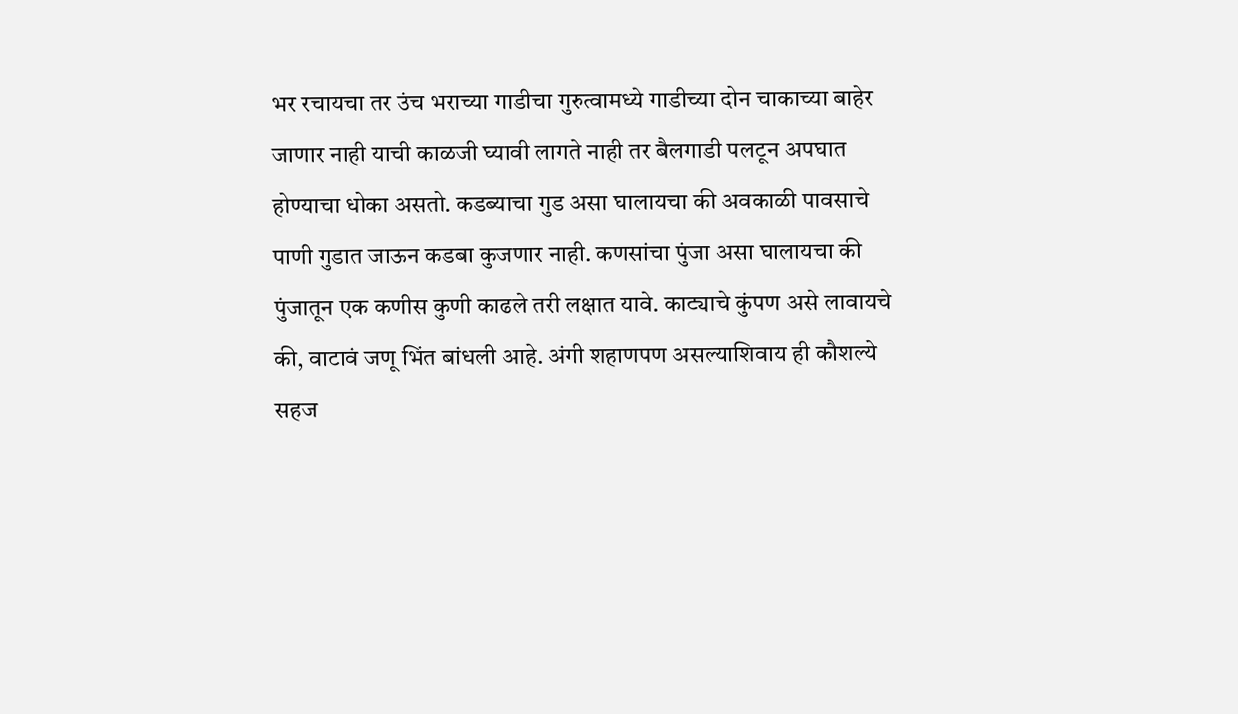भर रचायचा तर उंच भराच्या गाडीचा गुरुत्वामध्ये गाडीच्या दोन चाकाच्या बाहेर जाणार नाही याची काळजी घ्यावी लागते नाही तर बैलगाडी पलटून अपघात होण्याचा धोका असतो. कडब्याचा गुड असा घालायचा की अवकाळी पावसाचे पाणी गुडात जाऊन कडबा कुजणार नाही. कणसांचा पुंजा असा घालायचा की पुंजातून एक कणीस कुणी काढले तरी लक्षात यावे. काट्याचे कुंपण असे लावायचे की, वाटावं जणू भिंत बांधली आहे. अंगी शहाणपण असल्याशिवाय ही कौशल्ये सहज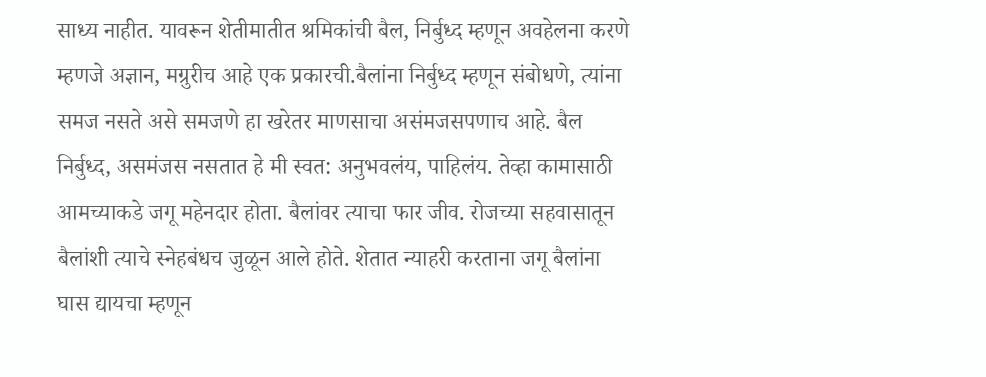साध्य नाहीत. यावरून शेतीमातीत श्रमिकांची बैल, निर्बुध्द म्हणून अवहेलना करणे म्हणजे अज्ञान, मग्रुरीच आहे एक प्रकारची.बैलांना निर्बुध्द म्हणून संबोधणे, त्यांना समज नसते असे समजणे हा खरेतर माणसाचा असंमजसपणाच आहे. बैल निर्बुध्द, असमंजस नसतात हे मी स्वत: अनुभवलंय, पाहिलंय. तेव्हा कामासाठी आमच्याकडे जगू महेनदार होता. बैलांवर त्याचा फार जीव. रोजच्या सहवासातून बैलांशी त्याचे स्नेहबंधच जुळून आले होते. शेतात न्याहरी करताना जगू बैलांना घास द्यायचा म्हणून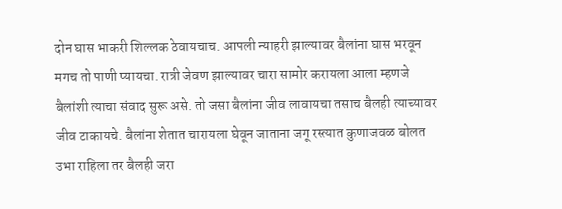दोन घास भाकरी शिल्लक ठेवायचाच. आपली न्याहरी झाल्यावर बैलांना घास भरवून मगच तो पाणी प्यायचा. रात्री जेवण झाल्यावर चारा सामोर करायला आला म्हणजे बैलांशी त्याचा संवाद सुरू असे. तो जसा बैलांना जीव लावायचा तसाच बैलही त्याच्यावर जीव टाकायचे. बैलांना शेतात चारायला घेवून जाताना जगू रस्त्यात कुणाजवळ बोलत उभा राहिला तर बैलही जरा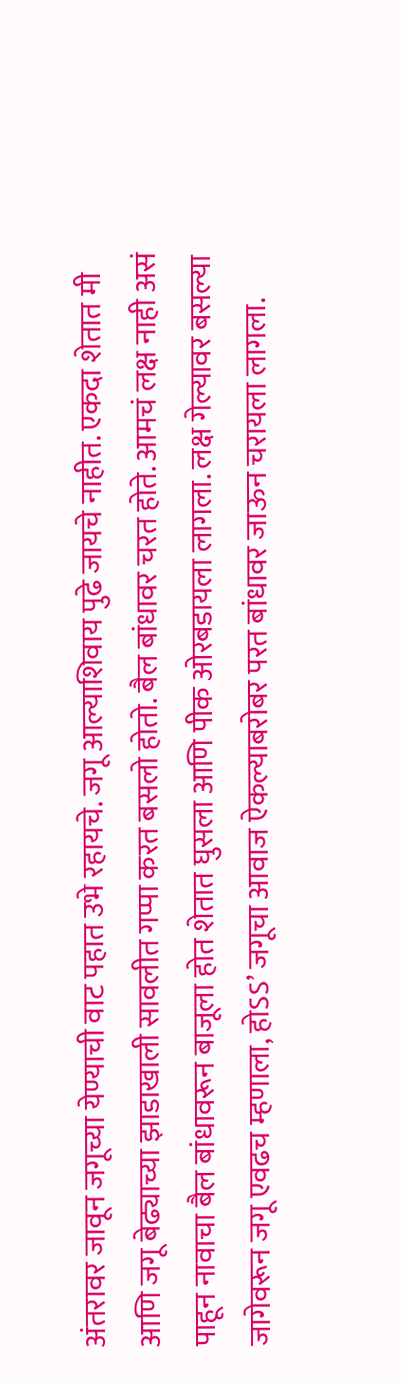अंतरावर जावून जगूच्या येण्याची वाट पहात उभे रहायचे. जगू आल्याशिवाय पुढे जायचे नाहीत. एकदा शेतात मी आणि जगू बेढ्याच्या झाडाखाली सावलीत गप्पा करत बसलो होतो. बैल बांधावर चरत होते. आमचं लक्ष नाही असं पाहून नावाचा बैल बांधावरून बाजूला होत शेतात घुसला आणि पीक ओरबडायला लागला. लक्ष गेल्यावर बसल्या जागेवरून जगू एवढच म्हणाला, होऽऽ’ जगूचा आवाज ऐकल्याबरोबर परत बांधावर जाऊन चरायला लागला.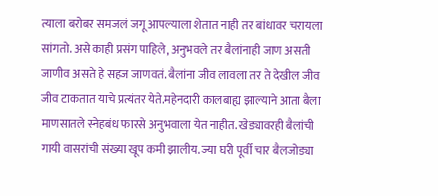त्याला बरोबर समजलं जगू आपल्याला शेतात नाही तर बांधावर चरायला सांगतो. असे काही प्रसंग पाहिले, अनुभवले तर बैलांनाही जाण असती जाणीव असते हे सहज जाणवतं. बैलांना जीव लावला तर ते देखील जीव जीव टाकतात याचे प्रत्यंतर येते.महेनदारी कालबाह्य झाल्याने आता बैला माणसातले स्नेहबंध फारसे अनुभवाला येत नाहीत. खेड्यावरही बैलांची गायी वासरांची संख्या खूप कमी झालीय. ज्या घरी पूर्वी चार बैलजोड्या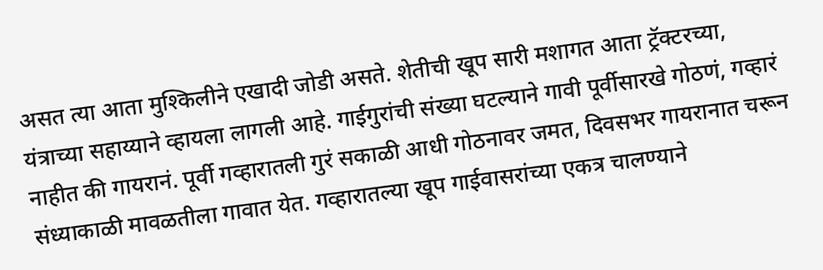असत त्या आता मुश्किलीने एखादी जोडी असते. शेतीची खूप सारी मशागत आता ट्रॅक्टरच्या, यंत्राच्या सहाय्याने व्हायला लागली आहे. गाईगुरांची संख्या घटल्याने गावी पूर्वीसारखे गोठणं, गव्हारं नाहीत की गायरानं. पूर्वी गव्हारातली गुरं सकाळी आधी गोठनावर जमत, दिवसभर गायरानात चरून संध्याकाळी मावळतीला गावात येत. गव्हारातल्या खूप गाईवासरांच्या एकत्र चालण्याने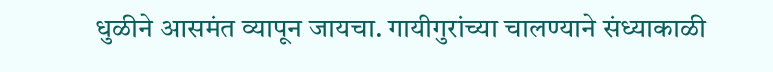धुळीने आसमंत व्यापून जायचा. गायीगुरांच्या चालण्याने संध्याकाळी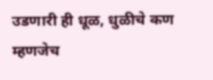उडणारी ही धूळ, धुळीचे कण म्हणजेच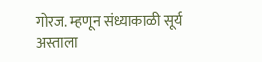गोरज. म्हणून संध्याकाळी सूर्य अस्ताला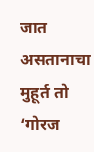जात असतानाचा मुहूर्त तो ‘गोरज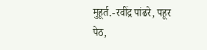मुहूर्त.-रवींद्र पांढरे, पहूर पेठ,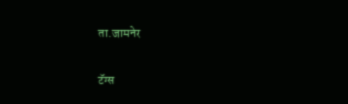ता.जामनेर

टॅग्स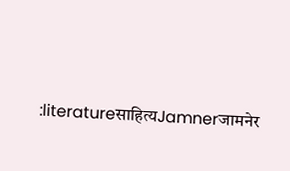:literatureसाहित्यJamnerजामनेर